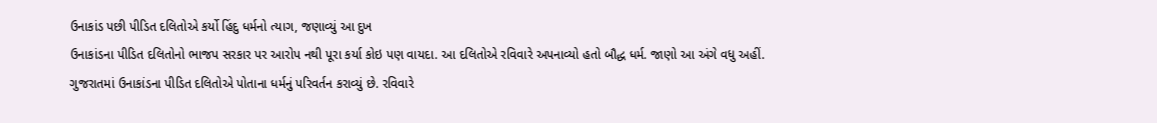ઉનાકાંડ પછી પીડિત દલિતોએ કર્યો હિંદુ ધર્મનો ત્યાગ, જણાવ્યું આ દુખ
ઉનાકાંડના પીડિત દલિતોનો ભાજપ સરકાર પર આરોપ નથી પૂરા કર્યા કોઇ પણ વાયદા. આ દલિતોએ રવિવારે અપનાવ્યો હતો બૌદ્ધ ધર્મ. જાણો આ અંગે વધુ અહીં.
ગુજરાતમાં ઉનાકાંડના પીડિત દલિતોએ પોતાના ધર્મનું પરિવર્તન કરાવ્યું છે. રવિવારે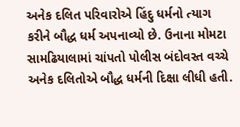અનેક દલિત પરિવારોએ હિંદુ ધર્મનો ત્યાગ કરીને બૌદ્ધ ધર્મ અપનાવ્યો છે. ઉનાના મોમટા સામઢિયાલામાં ચાંપતો પોલીસ બંદોવસ્ત વચ્ચે અનેક દલિતોએ બૌદ્ધ ધર્મની દિક્ષા લીધી હતી.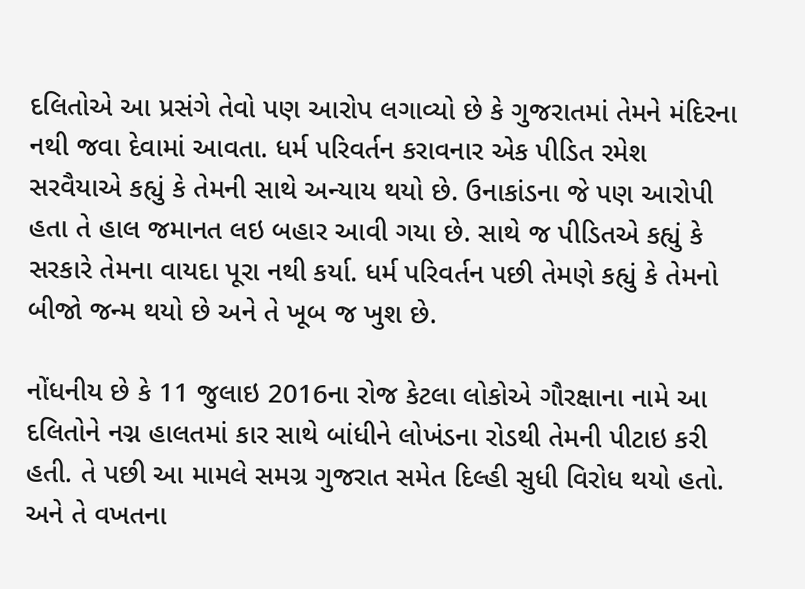દલિતોએ આ પ્રસંગે તેવો પણ આરોપ લગાવ્યો છે કે ગુજરાતમાં તેમને મંદિરના નથી જવા દેવામાં આવતા. ધર્મ પરિવર્તન કરાવનાર એક પીડિત રમેશ સરવૈયાએ કહ્યું કે તેમની સાથે અન્યાય થયો છે. ઉનાકાંડના જે પણ આરોપી હતા તે હાલ જમાનત લઇ બહાર આવી ગયા છે. સાથે જ પીડિતએ કહ્યું કે સરકારે તેમના વાયદા પૂરા નથી કર્યા. ધર્મ પરિવર્તન પછી તેમણે કહ્યું કે તેમનો બીજો જન્મ થયો છે અને તે ખૂબ જ ખુશ છે.

નોંધનીય છે કે 11 જુલાઇ 2016ના રોજ કેટલા લોકોએ ગૌરક્ષાના નામે આ દલિતોને નગ્ન હાલતમાં કાર સાથે બાંધીને લોખંડના રોડથી તેમની પીટાઇ કરી હતી. તે પછી આ મામલે સમગ્ર ગુજરાત સમેત દિલ્હી સુધી વિરોધ થયો હતો. અને તે વખતના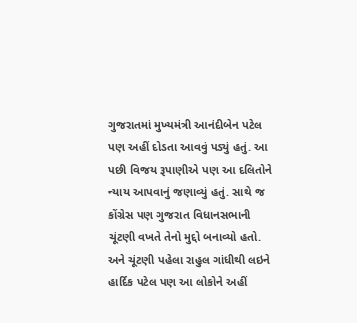ગુજરાતમાં મુખ્યમંત્રી આનંદીબેન પટેલ પણ અહીં દોડતા આવવું પડ્યું હતું. આ પછી વિજય રૂપાણીએ પણ આ દલિતોને ન્યાય આપવાનું જણાવ્યું હતું. સાથે જ કોંગ્રેસ પણ ગુજરાત વિધાનસભાની ચૂંટણી વખતે તેનો મુદ્દો બનાવ્યો હતો. અને ચૂંટણી પહેલા રાહુલ ગાંધીથી લઇને હાર્દિક પટેલ પણ આ લોકોને અહીં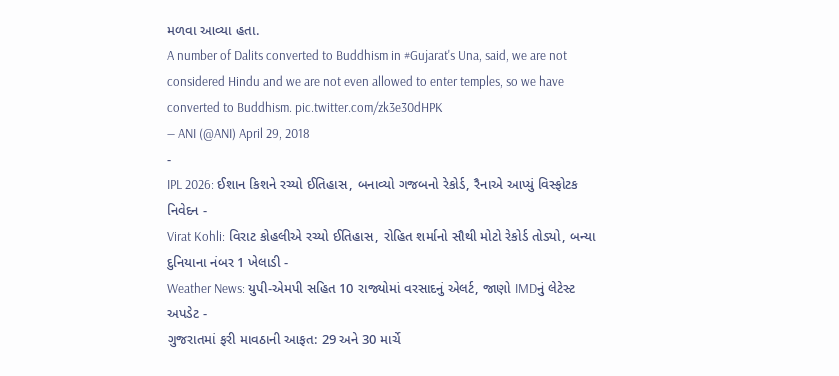મળવા આવ્યા હતા.
A number of Dalits converted to Buddhism in #Gujarat's Una, said, we are not considered Hindu and we are not even allowed to enter temples, so we have converted to Buddhism. pic.twitter.com/zk3e30dHPK
— ANI (@ANI) April 29, 2018
-
IPL 2026: ઈશાન કિશને રચ્યો ઈતિહાસ, બનાવ્યો ગજબનો રેકોર્ડ, રૈનાએ આપ્યું વિસ્ફોટક નિવેદન -
Virat Kohli: વિરાટ કોહલીએ રચ્યો ઈતિહાસ, રોહિત શર્માનો સૌથી મોટો રેકોર્ડ તોડ્યો, બન્યા દુનિયાના નંબર 1 ખેલાડી -
Weather News: યુપી-એમપી સહિત 10 રાજ્યોમાં વરસાદનું એલર્ટ, જાણો IMDનું લેટેસ્ટ અપડેટ -
ગુજરાતમાં ફરી માવઠાની આફત: 29 અને 30 માર્ચે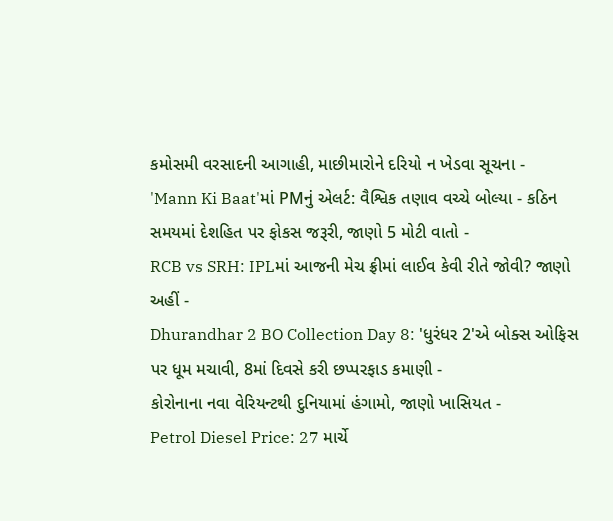કમોસમી વરસાદની આગાહી, માછીમારોને દરિયો ન ખેડવા સૂચના -
'Mann Ki Baat'માં PMનું એલર્ટ: વૈશ્વિક તણાવ વચ્ચે બોલ્યા - કઠિન સમયમાં દેશહિત પર ફોકસ જરૂરી, જાણો 5 મોટી વાતો -
RCB vs SRH: IPLમાં આજની મેચ ફ્રીમાં લાઈવ કેવી રીતે જોવી? જાણો અહીં -
Dhurandhar 2 BO Collection Day 8: 'ધુરંધર 2'એ બોક્સ ઓફિસ પર ધૂમ મચાવી, 8માં દિવસે કરી છપ્પરફાડ કમાણી -
કોરોનાના નવા વેરિયન્ટથી દુનિયામાં હંગામો, જાણો ખાસિયત -
Petrol Diesel Price: 27 માર્ચે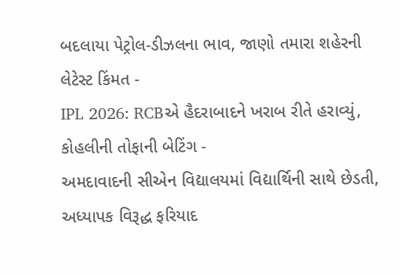બદલાયા પેટ્રોલ-ડીઝલના ભાવ, જાણો તમારા શહેરની લેટેસ્ટ કિંમત -
IPL 2026: RCBએ હૈદરાબાદને ખરાબ રીતે હરાવ્યું, કોહલીની તોફાની બેટિંગ -
અમદાવાદની સીએન વિદ્યાલયમાં વિદ્યાર્થિની સાથે છેડતી, અધ્યાપક વિરૂદ્ધ ફરિયાદ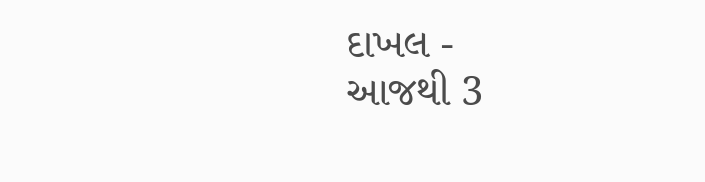દાખલ -
આજથી 3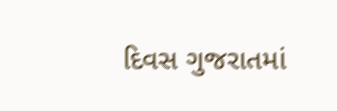દિવસ ગુજરાતમાં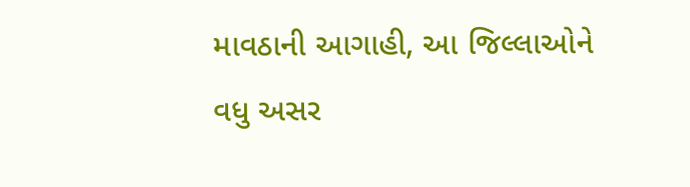માવઠાની આગાહી, આ જિલ્લાઓને વધુ અસર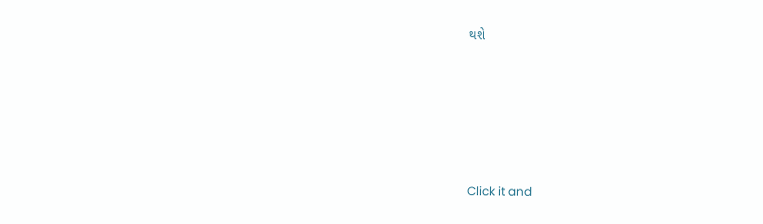થશે








Click it and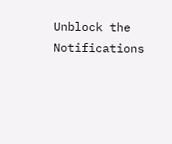Unblock the Notifications